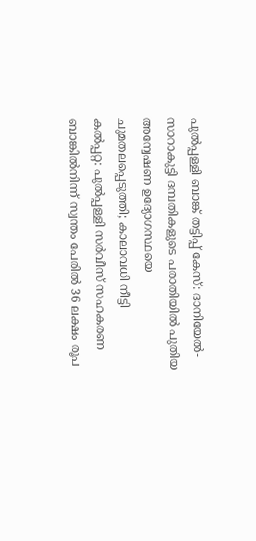പുൽപ്പള്ളി ബാങ്ക് തട്ടിപ്പ് കേസ്: ദാനിയേൽ-സാറാകുട്ടി ദമ്പതികളുടെ പരാതിയിൽ പുതിയ അന്വേഷണ ഉദ്യോഗസ്ഥയെ ചുമതലപ്പെടുത്തി; കാലാവധി നീട്ടി
കൽപ്പറ്റ: പുൽപ്പള്ളി സർവീസ് സഹകരണ ബാങ്കിൽനിന്ന് സ്വന്തം പേരിൽ 36 ലക്ഷം രൂപ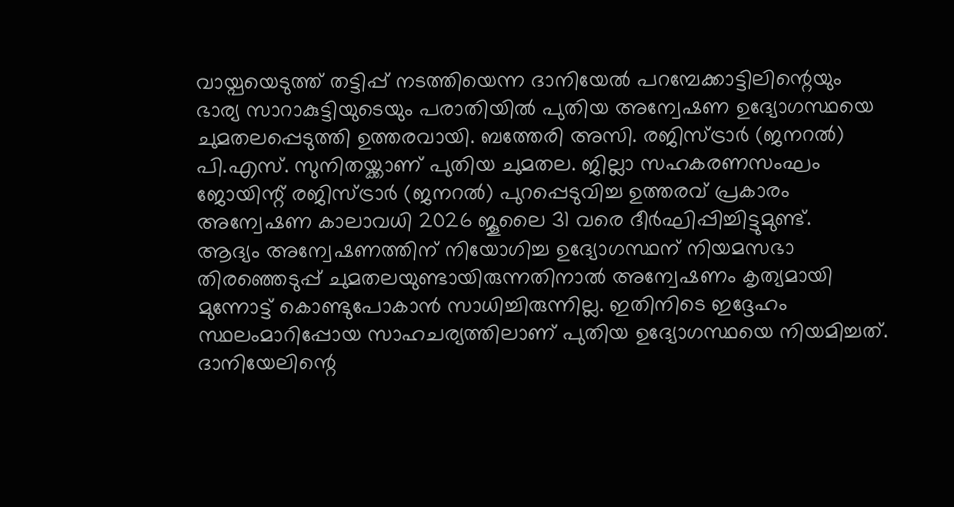വായ്പയെടുത്ത് തട്ടിപ്പ് നടത്തിയെന്ന ദാനിയേൽ പറമ്പേക്കാട്ടിലിന്റെയും ഭാര്യ സാറാകുട്ടിയുടെയും പരാതിയിൽ പുതിയ അന്വേഷണ ഉദ്യോഗസ്ഥയെ ചുമതലപ്പെടുത്തി ഉത്തരവായി. ബത്തേരി അസി. രജിസ്ട്രാർ (ജനറൽ) പി.എസ്. സുനിതയ്ക്കാണ് പുതിയ ചുമതല. ജില്ലാ സഹകരണസംഘം ജോയിന്റ് രജിസ്ട്രാർ (ജനറൽ) പുറപ്പെടുവിച്ച ഉത്തരവ് പ്രകാരം അന്വേഷണ കാലാവധി 2026 ജൂലൈ 31 വരെ ദീർഘിപ്പിച്ചിട്ടുമുണ്ട്.
ആദ്യം അന്വേഷണത്തിന് നിയോഗിച്ച ഉദ്യോഗസ്ഥന് നിയമസഭാ തിരഞ്ഞെടുപ്പ് ചുമതലയുണ്ടായിരുന്നതിനാൽ അന്വേഷണം കൃത്യമായി മുന്നോട്ട് കൊണ്ടുപോകാൻ സാധിച്ചിരുന്നില്ല. ഇതിനിടെ ഇദ്ദേഹം സ്ഥലംമാറിപ്പോയ സാഹചര്യത്തിലാണ് പുതിയ ഉദ്യോഗസ്ഥയെ നിയമിച്ചത്. ദാനിയേലിന്റെ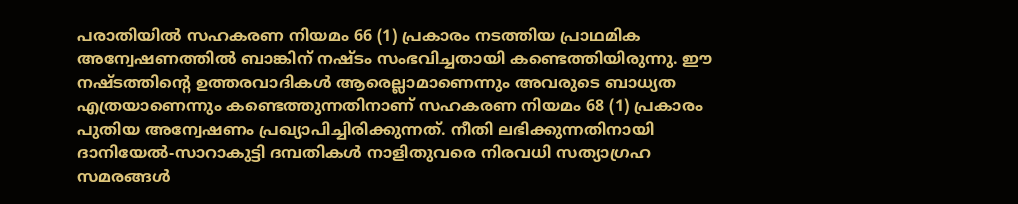പരാതിയിൽ സഹകരണ നിയമം 66 (1) പ്രകാരം നടത്തിയ പ്രാഥമിക അന്വേഷണത്തിൽ ബാങ്കിന് നഷ്ടം സംഭവിച്ചതായി കണ്ടെത്തിയിരുന്നു. ഈ നഷ്ടത്തിന്റെ ഉത്തരവാദികൾ ആരെല്ലാമാണെന്നും അവരുടെ ബാധ്യത എത്രയാണെന്നും കണ്ടെത്തുന്നതിനാണ് സഹകരണ നിയമം 68 (1) പ്രകാരം പുതിയ അന്വേഷണം പ്രഖ്യാപിച്ചിരിക്കുന്നത്. നീതി ലഭിക്കുന്നതിനായി ദാനിയേൽ-സാറാകുട്ടി ദമ്പതികൾ നാളിതുവരെ നിരവധി സത്യാഗ്രഹ സമരങ്ങൾ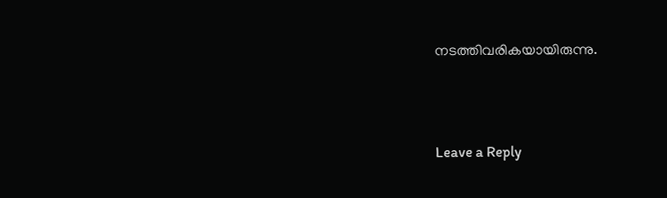നടത്തിവരികയായിരുന്നു.





Leave a Reply